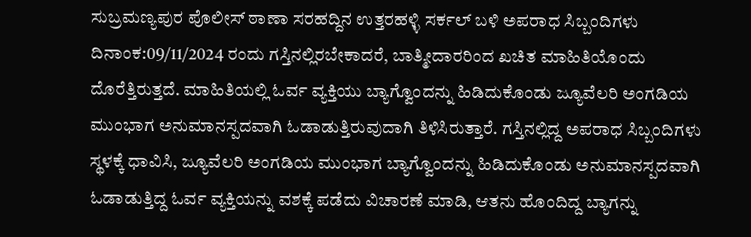ಸುಬ್ರಮಣ್ಯಪುರ ಪೊಲೀಸ್ ಠಾಣಾ ಸರಹದ್ದಿನ ಉತ್ತರಹಳ್ಳಿ ಸರ್ಕಲ್ ಬಳಿ ಅಪರಾಧ ಸಿಬ್ಬಂದಿಗಳು ದಿನಾಂಕ:09/11/2024 ರಂದು ಗಸ್ತಿನಲ್ಲಿರಬೇಕಾದರೆ, ಬಾತ್ಮೀದಾರರಿಂದ ಖಚಿತ ಮಾಹಿತಿಯೊಂದು ದೊರೆತ್ತಿರುತ್ತದೆ. ಮಾಹಿತಿಯಲ್ಲಿ ಓರ್ವ ವ್ಯಕ್ತಿಯು ಬ್ಯಾಗ್ವೊಂದನ್ನು ಹಿಡಿದುಕೊಂಡು ಜ್ಯೂವೆಲರಿ ಅಂಗಡಿಯ ಮುಂಭಾಗ ಅನುಮಾನಸ್ಪದವಾಗಿ ಓಡಾಡುತ್ತಿರುವುದಾಗಿ ತಿಳಿಸಿರುತ್ತಾರೆ. ಗಸ್ತಿನಲ್ಲಿದ್ದ ಅಪರಾಧ ಸಿಬ್ಬಂದಿಗಳು ಸ್ಥಳಕ್ಕೆ ಧಾವಿಸಿ, ಜ್ಯೂವೆಲರಿ ಅಂಗಡಿಯ ಮುಂಭಾಗ ಬ್ಯಾಗ್ವೊಂದನ್ನು ಹಿಡಿದುಕೊಂಡು ಅನುಮಾನಸ್ಪದವಾಗಿ ಓಡಾಡುತ್ತಿದ್ದ ಓರ್ವ ವ್ಯಕ್ತಿಯನ್ನು ವಶಕ್ಕೆ ಪಡೆದು ವಿಚಾರಣೆ ಮಾಡಿ, ಆತನು ಹೊಂದಿದ್ದ ಬ್ಯಾಗನ್ನು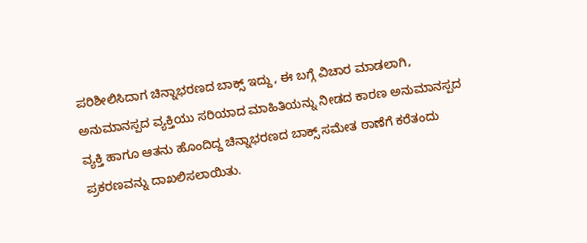ಪರಿಶೀಲಿಸಿದಾಗ ಚಿನ್ನಾಭರಣದ ಬಾಕ್ಸ್ ಇದ್ದು, ಈ ಬಗ್ಗೆ ವಿಚಾರ ಮಾಡಲಾಗಿ, ಅನುಮಾನಸ್ಪದ ವ್ಯಕ್ತಿಯು ಸರಿಯಾದ ಮಾಹಿತಿಯನ್ನು ನೀಡದ ಕಾರಣ ಅನುಮಾನಸ್ಪದ ವ್ಯಕ್ತಿ ಹಾಗೂ ಆತನು ಹೊಂದಿದ್ದ ಚಿನ್ನಾಭರಣದ ಬಾಕ್ಸ್ ಸಮೇತ ಠಾಣೆಗೆ ಕರೆತಂದು ಪ್ರಕರಣವನ್ನು ದಾಖಲಿಸಲಾಯಿತು.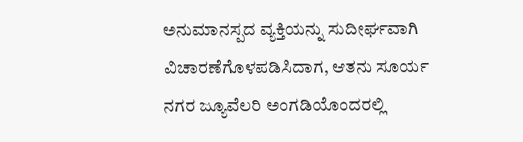ಅನುಮಾನಸ್ಪದ ವ್ಯಕ್ತಿಯನ್ನು ಸುದೀರ್ಘವಾಗಿ ವಿಚಾರಣೆಗೊಳಪಡಿಸಿದಾಗ, ಆತನು ಸೂರ್ಯ ನಗರ ಜ್ಯೂವೆಲರಿ ಅಂಗಡಿಯೊಂದರಲ್ಲಿ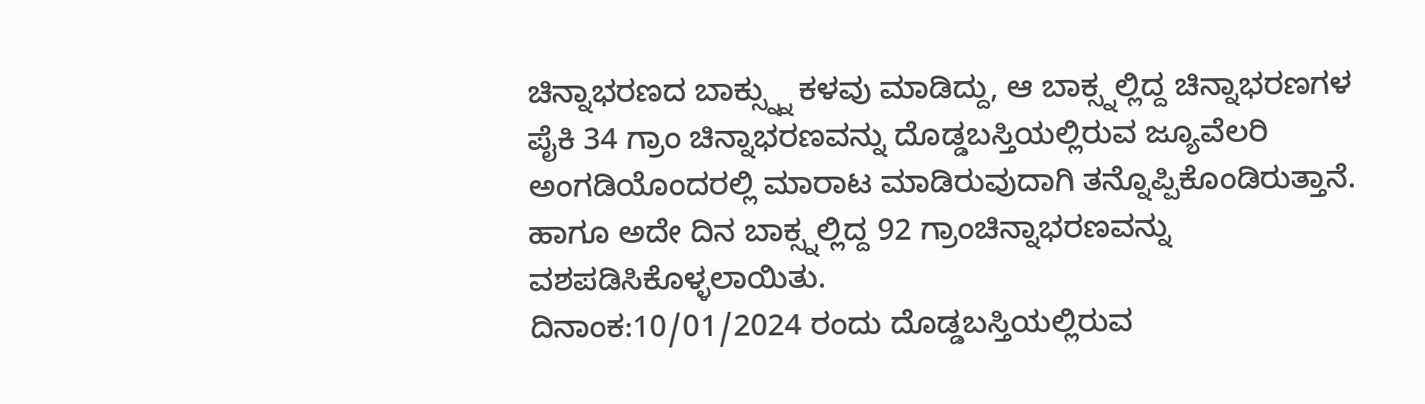ಚಿನ್ನಾಭರಣದ ಬಾಕ್ಸ್ನ್ನು ಕಳವು ಮಾಡಿದ್ದು, ಆ ಬಾಕ್ಸ್ನಲ್ಲಿದ್ದ ಚಿನ್ನಾಭರಣಗಳ ಪೈಕಿ 34 ಗ್ರಾಂ ಚಿನ್ನಾಭರಣವನ್ನು ದೊಡ್ಡಬಸ್ತಿಯಲ್ಲಿರುವ ಜ್ಯೂವೆಲರಿ ಅಂಗಡಿಯೊಂದರಲ್ಲಿ ಮಾರಾಟ ಮಾಡಿರುವುದಾಗಿ ತನ್ನೊಪ್ಪಿಕೊಂಡಿರುತ್ತಾನೆ. ಹಾಗೂ ಅದೇ ದಿನ ಬಾಕ್ಸ್ನಲ್ಲಿದ್ದ 92 ಗ್ರಾಂಚಿನ್ನಾಭರಣವನ್ನು ವಶಪಡಿಸಿಕೊಳ್ಳಲಾಯಿತು.
ದಿನಾಂಕ:10/01/2024 ರಂದು ದೊಡ್ಡಬಸ್ತಿಯಲ್ಲಿರುವ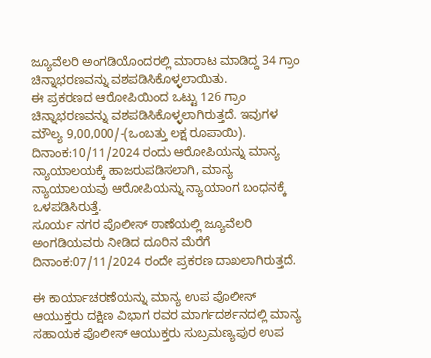ಜ್ಯೂವೆಲರಿ ಅಂಗಡಿಯೊಂದರಲ್ಲಿ ಮಾರಾಟ ಮಾಡಿದ್ದ 34 ಗ್ರಾಂ ಚಿನ್ನಾಭರಣವನ್ನು ವಶಪಡಿಸಿಕೊಳ್ಳಲಾಯಿತು.
ಈ ಪ್ರಕರಣದ ಆರೋಪಿಯಿಂದ ಒಟ್ಟು 126 ಗ್ರಾಂ ಚಿನ್ನಾಭರಣವನ್ನು ವಶಪಡಿಸಿಕೊಳ್ಳಲಾಗಿರುತ್ತದೆ. ಇವುಗಳ ಮೌಲ್ಯ 9,00,000/-(ಒಂಬತ್ತು ಲಕ್ಷ ರೂಪಾಯಿ).
ದಿನಾಂಕ:10/11/2024 ರಂದು ಆರೋಪಿಯನ್ನು ಮಾನ್ಯ ನ್ಯಾಯಾಲಯಕ್ಕೆ ಹಾಜರುಪಡಿಸಲಾಗಿ, ಮಾನ್ಯ ನ್ಯಾಯಾಲಯವು ಆರೋಪಿಯನ್ನು ನ್ಯಾಯಾಂಗ ಬಂಧನಕ್ಕೆ ಒಳಪಡಿಸಿರುತ್ತೆ.
ಸೂರ್ಯ ನಗರ ಪೊಲೀಸ್ ಠಾಣೆಯಲ್ಲಿ ಜ್ಯೂವೆಲರಿ ಅಂಗಡಿಯವರು ನೀಡಿದ ದೂರಿನ ಮೆರೆಗೆ ದಿನಾಂಕ:07/11/2024 ರಂದೇ ಪ್ರಕರಣ ದಾಖಲಾಗಿರುತ್ತದೆ.

ಈ ಕಾರ್ಯಾಚರಣೆಯನ್ನು ಮಾನ್ಯ ಉಪ ಪೊಲೀಸ್ ಆಯುಕ್ತರು ದಕ್ಷಿಣ ವಿಭಾಗ ರವರ ಮಾರ್ಗದರ್ಶನದಲ್ಲಿ ಮಾನ್ಯ ಸಹಾಯಕ ಪೊಲೀಸ್ ಆಯುಕ್ತರು ಸುಬ್ರಮಣ್ಯಪುರ ಉಪ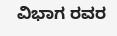ವಿಭಾಗ ರವರ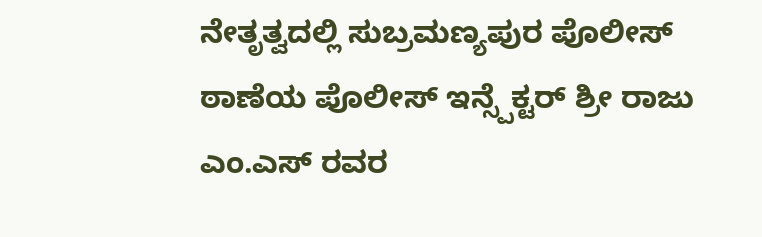ನೇತೃತ್ವದಲ್ಲಿ ಸುಬ್ರಮಣ್ಯಪುರ ಪೊಲೀಸ್ ಠಾಣೆಯ ಪೊಲೀಸ್ ಇನ್ಸ್ಪೆಕ್ಟರ್ ಶ್ರೀ ರಾಜು ಎಂ.ಎಸ್ ರವರ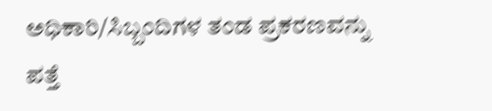ಅಧಿಕಾರಿ/ಸಿಬ್ಬಂದಿಗಳ ತಂಡ ಪ್ರಕರಣವನ್ನು ಪತ್ತೆ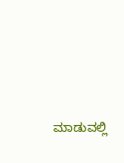ಮಾಡುವಲ್ಲಿ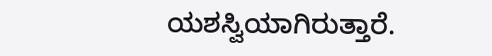ಯಶಸ್ವಿಯಾಗಿರುತ್ತಾರೆ.